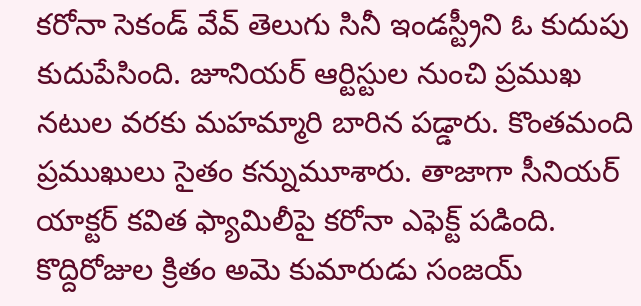కరోనా సెకండ్ వేవ్ తెలుగు సినీ ఇండస్ట్రీని ఓ కుదుపు కుదుపేసింది. జూనియర్ ఆర్టిస్టుల నుంచి ప్రముఖ నటుల వరకు మహమ్మారి బారిన పడ్డారు. కొంతమంది ప్రముఖులు సైతం కన్నుమూశారు. తాజాగా సీనియర్ యాక్టర్ కవిత ఫ్యామిలీపై కరోనా ఎఫెక్ట్ పడింది. కొద్దిరోజుల క్రితం అమె కుమారుడు సంజయ్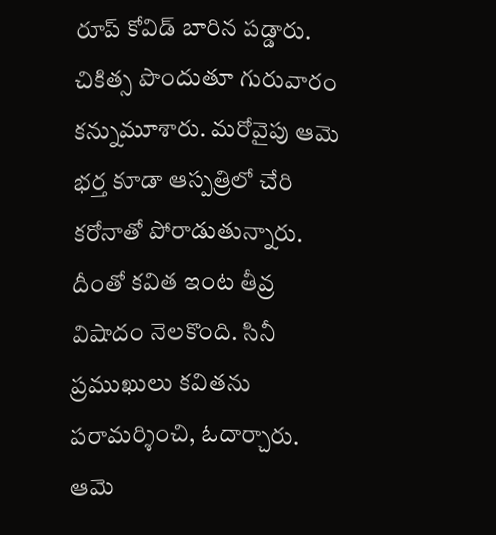రూప్ కోవిడ్ బారిన పడ్డారు. చికిత్స పొందుతూ గురువారం కన్నుమూశారు. మరోవైపు ఆమె భర్త కూడా ఆస్పత్రిలో చేరి కరోనాతో పోరాడుతున్నారు. దీంతో కవిత ఇంట తీవ్ర విషాదం నెలకొంది. సినీ ప్రముఖులు కవితను పరామర్శించి, ఓదార్చారు. ఆమె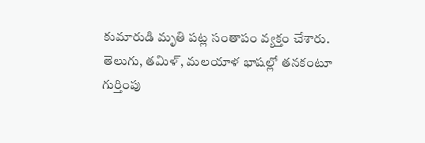కుమారుడి మృతి పట్ల సంతాపం వ్యక్తం చేశారు. తెలుగు, తమిళ్, మలయాళ భాషల్లో తనకంటూ గుర్తింపు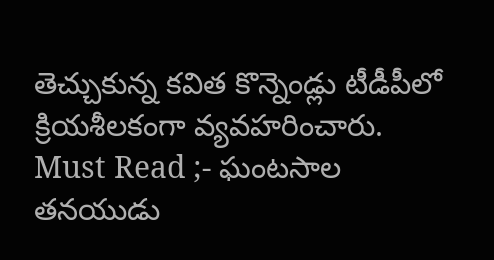తెచ్చుకున్న కవిత కొన్నెండ్లు టీడీపీలో క్రియశీలకంగా వ్యవహరించారు.
Must Read ;- ఘంటసాల తనయుడు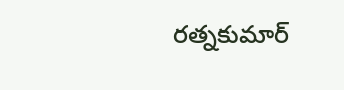రత్నకుమార్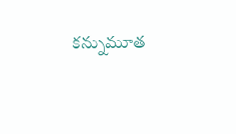కన్నుమూత